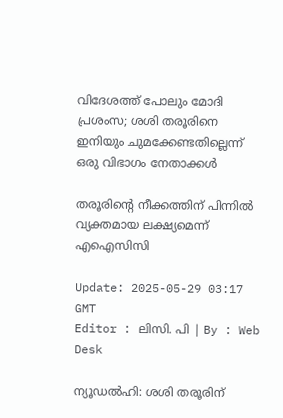വിദേശത്ത് പോലും മോദി പ്രശംസ; ശശി തരൂരിനെ ഇനിയും ചുമക്കേണ്ടതില്ലെന്ന് ഒരു വിഭാഗം നേതാക്കള്‍

തരൂരിന്റെ നീക്കത്തിന് പിന്നില്‍ വ്യക്തമായ ലക്ഷ്യമെന്ന് എഐസിസി

Update: 2025-05-29 03:17 GMT
Editor : ലിസി. പി | By : Web Desk

ന്യൂഡൽഹി: ശശി തരൂരിന്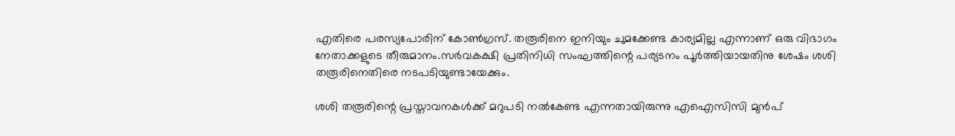എതിരെ പരസ്യപോരിന് കോൺഗ്രസ്. തരൂരിനെ ഇനിയും ചുമക്കേണ്ട കാര്യമില്ല എന്നാണ് ഒരു വിഭാഗം നേതാക്കളുടെ തീരുമാനം.സർവകക്ഷി പ്രതിനിധി സംഘത്തിന്റെ പര്യടനം പൂർത്തിയായതിനു ശേഷം ശശി തരൂരിനെതിരെ നടപടിയുണ്ടായേക്കും.

ശശി തരൂരിന്റെ പ്രസ്താവനകൾക്ക് മറുപടി നൽകേണ്ട എന്നതായിരുന്നു എഐസിസി മുൻപ്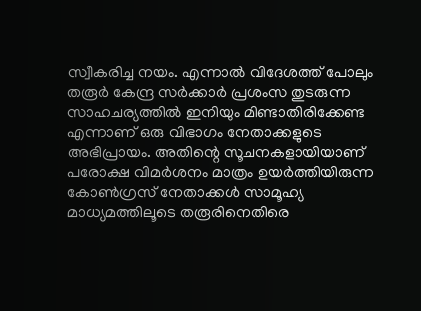സ്വീകരിച്ച നയം. എന്നാൽ വിദേശത്ത് പോലും തരൂർ കേന്ദ്ര സർക്കാർ പ്രശംസ തുടരുന്ന സാഹചര്യത്തിൽ ഇനിയും മിണ്ടാതിരിക്കേണ്ട എന്നാണ് ഒരു വിഭാഗം നേതാക്കളുടെ അഭിപ്രായം. അതിന്റെ സൂചനകളായിയാണ് പരോക്ഷ വിമർശനം മാത്രം ഉയർത്തിയിരുന്ന കോൺഗ്രസ് നേതാക്കൾ സാമൂഹ്യ മാധ്യമത്തിലൂടെ തരൂരിനെതിരെ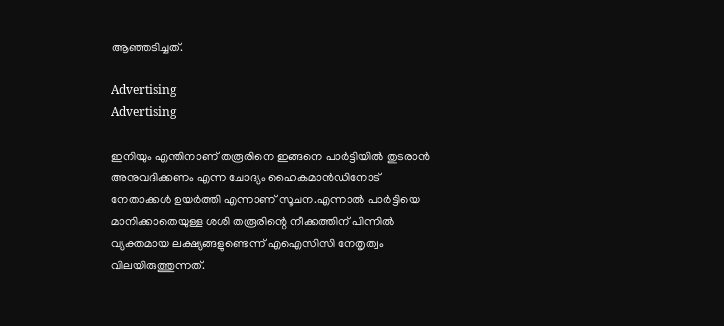ആഞ്ഞടിച്ചത്.

Advertising
Advertising

ഇനിയും എന്തിനാണ് തരൂരിനെ ഇങ്ങനെ പാർട്ടിയിൽ തുടരാൻ അനുവദിക്കണം എന്ന ചോദ്യം ഹൈകമാൻഡിനോട് നേതാക്കൾ ഉയർത്തി എന്നാണ് സൂചന.എന്നാൽ പാര്‍ട്ടിയെ മാനിക്കാതെയുള്ള ശശി തരൂരിന്റെ നീക്കത്തിന് പിന്നില്‍ വ്യക്തമായ ലക്ഷ്യങ്ങളുണ്ടെന്ന് എഐസിസി നേതൃത്വം വിലയിരുത്തുന്നത്.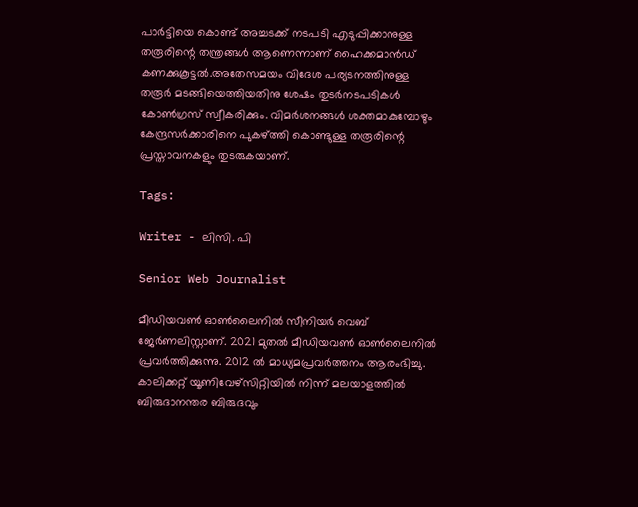പാർട്ടിയെ കൊണ്ട് അച്ചടക്ക്‌ നടപടി എടുപ്പിക്കാനുള്ള തരൂരിന്റെ തന്ത്രങ്ങൾ ആണെന്നാണ് ഹൈക്കമാൻഡ് കണക്കുകൂട്ടൽ.അതേസമയം വിദേശ പര്യടനത്തിനുള്ള തരൂർ മടങ്ങിയെത്തിയതിനു ശേഷം തുടർനടപടികൾ കോൺഗ്രസ് സ്വീകരിക്കും. വിമർശനങ്ങൾ ശക്തമാകുമ്പോഴും കേന്ദ്രസർക്കാരിനെ പുകഴ്ത്തി കൊണ്ടുള്ള തരൂരിന്റെ പ്രസ്താവനകളും തുടരുകയാണ്.

Tags:

Writer - ലിസി. പി

Senior Web Journalist

മീഡിയവൺ ഓൺലൈനിൽ സീനിയർ വെബ് ജേർണലിസ്റ്റാണ്. 2021 മുതൽ മീഡിയവൺ ഓൺലൈനിൽ പ്രവർത്തിക്കുന്നു. 2012 ല്‍ മാധ്യമപ്രവര്‍ത്തനം ആരംഭിച്ചു. കാലിക്കറ്റ് യൂണിവേഴ്‌സിറ്റിയിൽ നിന്ന് മലയാളത്തിൽ ബിരുദാനന്തര ബിരുദവും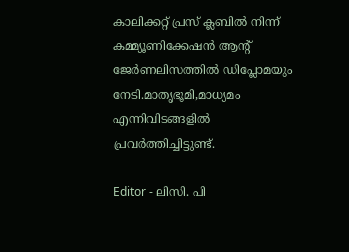കാലിക്കറ്റ് പ്രസ് ക്ലബിൽ നിന്ന് കമ്മ്യൂണിക്കേഷൻ ആന്റ് ജേർണലിസത്തിൽ ഡിപ്ലോമയും നേടി.മാതൃഭൂമി,മാധ്യമം എന്നിവിടങ്ങളിൽ പ്രവർത്തിച്ചിട്ടുണ്ട്.

Editor - ലിസി. പി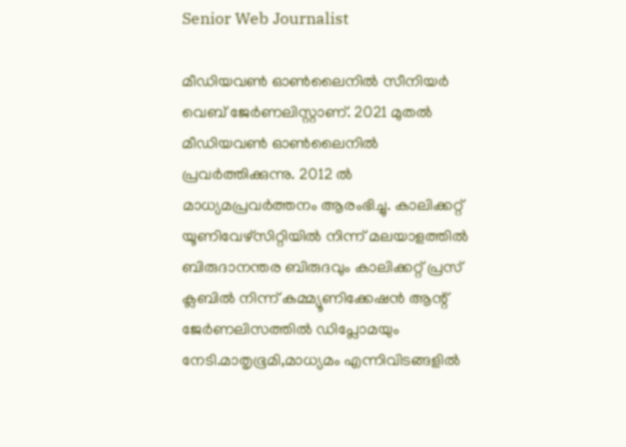Senior Web Journalist

മീഡിയവൺ ഓൺലൈനിൽ സീനിയർ വെബ് ജേർണലിസ്റ്റാണ്. 2021 മുതൽ മീഡിയവൺ ഓൺലൈനിൽ പ്രവർത്തിക്കുന്നു. 2012 ല്‍ മാധ്യമപ്രവര്‍ത്തനം ആരംഭിച്ചു. കാലിക്കറ്റ് യൂണിവേഴ്‌സിറ്റിയിൽ നിന്ന് മലയാളത്തിൽ ബിരുദാനന്തര ബിരുദവും കാലിക്കറ്റ് പ്രസ് ക്ലബിൽ നിന്ന് കമ്മ്യൂണിക്കേഷൻ ആന്റ് ജേർണലിസത്തിൽ ഡിപ്ലോമയും നേടി.മാതൃഭൂമി,മാധ്യമം എന്നിവിടങ്ങളിൽ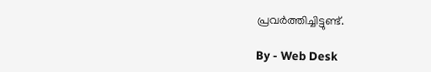പ്രവർത്തിച്ചിട്ടുണ്ട്.

By - Web Desk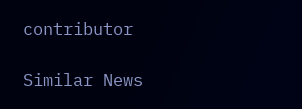contributor

Similar News